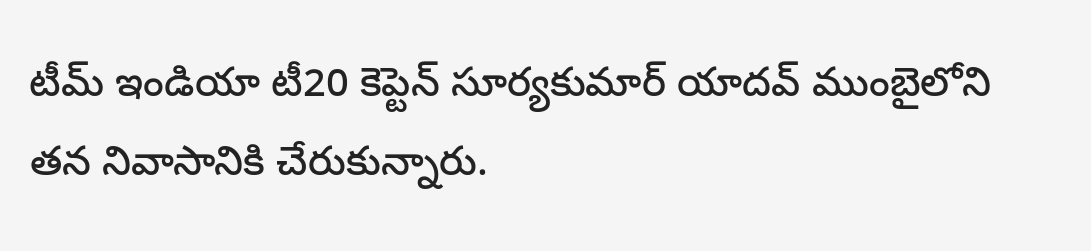టీమ్ ఇండియా టీ20 కెప్టెన్ సూర్యకుమార్ యాదవ్ ముంబైలోని తన నివాసానికి చేరుకున్నారు.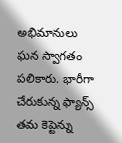అభిమానులు ఘన స్వాగతం పలికారు. భారీగా చేరుకున్న ఫ్యాన్స్ తమ కెప్టెన్ను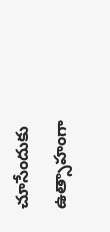చూసేందుకు ఉత్సాహంగా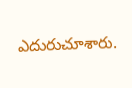ఎదురుచూశారు.